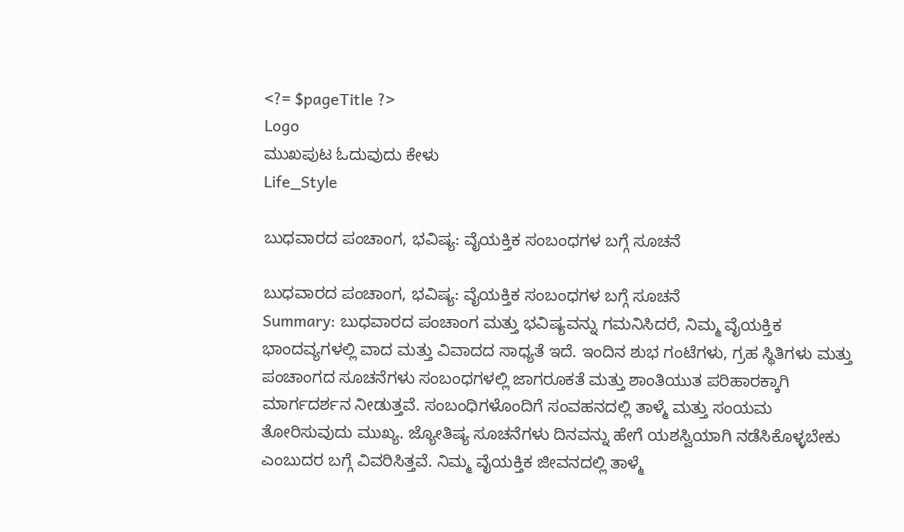<?= $pageTitle ?>
Logo
ಮುಖಪುಟ ಓದುವುದು ಕೇಳು
Life_Style

ಬುಧವಾರದ ಪಂಚಾಂಗ, ಭವಿಷ್ಯ: ವೈಯಕ್ತಿಕ ಸಂಬಂಧಗಳ ಬಗ್ಗೆ ಸೂಚನೆ

ಬುಧವಾರದ ಪಂಚಾಂಗ, ಭವಿಷ್ಯ: ವೈಯಕ್ತಿಕ ಸಂಬಂಧಗಳ ಬಗ್ಗೆ ಸೂಚನೆ
Summary: ಬುಧವಾರದ ಪಂಚಾಂಗ ಮತ್ತು ಭವಿಷ್ಯವನ್ನು ಗಮನಿಸಿದರೆ, ನಿಮ್ಮ ವೈಯಕ್ತಿಕ ಭಾಂದವ್ಯಗಳಲ್ಲಿ ವಾದ ಮತ್ತು ವಿವಾದದ ಸಾಧ್ಯತೆ ಇದೆ. ಇಂದಿನ ಶುಭ ಗಂಟೆಗಳು, ಗ್ರಹ ಸ್ಥಿತಿಗಳು ಮತ್ತು ಪಂಚಾಂಗದ ಸೂಚನೆಗಳು ಸಂಬಂಧಗಳಲ್ಲಿ ಜಾಗರೂಕತೆ ಮತ್ತು ಶಾಂತಿಯುತ ಪರಿಹಾರಕ್ಕಾಗಿ ಮಾರ್ಗದರ್ಶನ ನೀಡುತ್ತವೆ. ಸಂಬಂಧಿಗಳೊಂದಿಗೆ ಸಂವಹನದಲ್ಲಿ ತಾಳ್ಮೆ ಮತ್ತು ಸಂಯಮ ತೋರಿಸುವುದು ಮುಖ್ಯ. ಜ್ಯೋತಿಷ್ಯ ಸೂಚನೆಗಳು ದಿನವನ್ನು ಹೇಗೆ ಯಶಸ್ವಿಯಾಗಿ ನಡೆಸಿಕೊಳ್ಳಬೇಕು ಎಂಬುದರ ಬಗ್ಗೆ ವಿವರಿಸಿತ್ತವೆ. ನಿಮ್ಮ ವೈಯಕ್ತಿಕ ಜೀವನದಲ್ಲಿ ತಾಳ್ಮೆ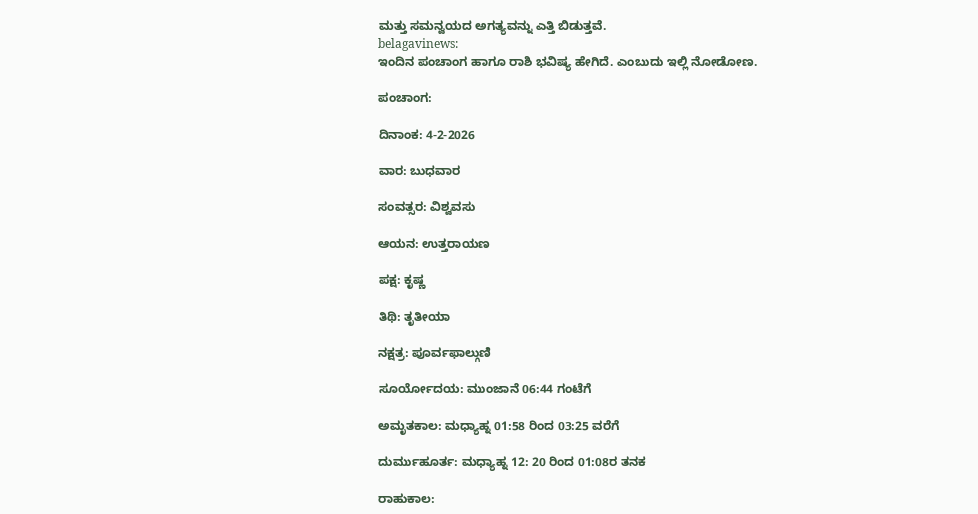ಮತ್ತು ಸಮನ್ವಯದ ಅಗತ್ಯವನ್ನು ಎತ್ತಿ ಬಿಡುತ್ತವೆ.
belagavinews:
ಇಂದಿನ ಪಂಚಾಂಗ ಹಾಗೂ ರಾಶಿ ಭವಿಷ್ಯ ಹೇಗಿದೆ. ಎಂಬುದು ಇಲ್ಲಿ ನೋಡೋಣ.

ಪಂಚಾಂಗ:

ದಿನಾಂಕ: 4-2-2026

ವಾರ: ಬುಧವಾರ

ಸಂವತ್ಸರ: ವಿಶ್ವವಸು

ಆಯನ: ಉತ್ತರಾಯಣ

ಪಕ್ಷ: ಕೃಷ್ಣ

ತಿಥಿ: ತೃತೀಯಾ

ನಕ್ಷತ್ರ: ಪೂರ್ವಫಾಲ್ಗುಣಿ

ಸೂರ್ಯೋದಯ: ಮುಂಜಾನೆ 06:44 ಗಂಟೆಗೆ

ಅಮೃತಕಾಲ: ಮಧ್ಯಾಹ್ನ 01:58 ರಿಂದ 03:25 ವರೆಗೆ

ದುರ್ಮುಹೂರ್ತ: ಮಧ್ಯಾಹ್ನ 12: 20 ರಿಂದ 01:08ರ ತನಕ

ರಾಹುಕಾಲ: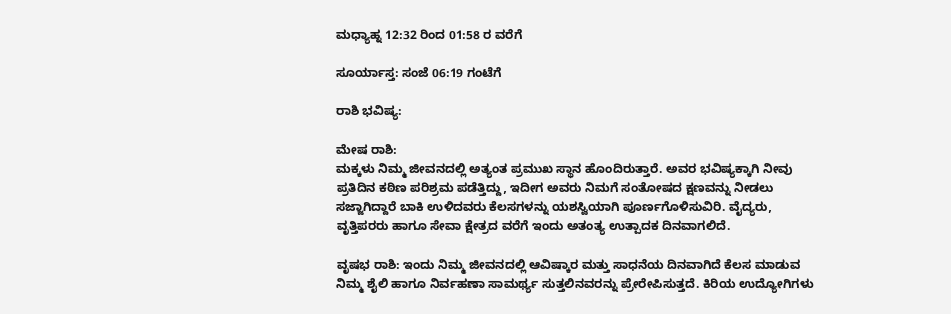ಮಧ್ಯಾಹ್ನ 12:32 ರಿಂದ 01:58 ರ ವರೆಗೆ

ಸೂರ್ಯಾಸ್ತ: ಸಂಜೆ 06:19 ಗಂಟೆಗೆ

ರಾಶಿ ಭವಿಷ್ಯ:

ಮೇಷ ರಾಶಿ:
ಮಕ್ಕಳು ನಿಮ್ಮ ಜೀವನದಲ್ಲಿ ಅತ್ಯಂತ ಪ್ರಮುಖ ಸ್ಥಾನ ಹೊಂದಿರುತ್ತಾರೆ. ಅವರ ಭವಿಷ್ಯಕ್ಕಾಗಿ ನೀವು ಪ್ರತಿದಿನ ಕಠಿಣ ಪರಿಶ್ರಮ ಪಡೆತ್ತಿದ್ದು, ಇದೀಗ ಅವರು ನಿಮಗೆ ಸಂತೋಷದ ಕ್ಷಣವನ್ನು ನೀಡಲು ಸಜ್ಜಾಗಿದ್ದಾರೆ ಬಾಕಿ ಉಳಿದವರು ಕೆಲಸಗಳನ್ನು ಯಶಸ್ವಿಯಾಗಿ ಪೂರ್ಣಗೊಳಿಸುವಿರಿ. ವೈದ್ಯರು, ವೃತ್ತಿಪರರು ಹಾಗೂ ಸೇವಾ ಕ್ಷೇತ್ರದ ವರೆಗೆ ಇಂದು ಅತಂತ್ಯ ಉತ್ಪಾದಕ ದಿನವಾಗಲಿದೆ.

ವೃಷಭ ರಾಶಿ: ಇಂದು ನಿಮ್ಮ ಜೀವನದಲ್ಲಿ ಆವಿಷ್ಕಾರ ಮತ್ತು ಸಾಧನೆಯ ದಿನವಾಗಿದೆ ಕೆಲಸ ಮಾಡುವ ನಿಮ್ಮ ಶೈಲಿ ಹಾಗೂ ನಿರ್ವಹಣಾ ಸಾಮರ್ಥ್ಯ ಸುತ್ತಲಿನವರನ್ನು ಪ್ರೇರೇಪಿಸುತ್ತದೆ. ಕಿರಿಯ ಉದ್ಯೋಗಿಗಳು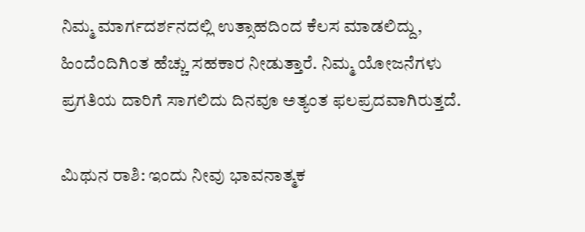ನಿಮ್ಮ ಮಾರ್ಗದರ್ಶನದಲ್ಲಿ ಉತ್ಸಾಹದಿಂದ ಕೆಲಸ ಮಾಡಲಿದ್ದು, ಹಿಂದೆಂದಿಗಿಂತ ಹೆಚ್ಚು ಸಹಕಾರ ನೀಡುತ್ತಾರೆ. ನಿಮ್ಮ ಯೋಜನೆಗಳು ಪ್ರಗತಿಯ ದಾರಿಗೆ ಸಾಗಲಿದು ದಿನವೂ ಅತ್ಯಂತ ಫಲಪ್ರದವಾಗಿರುತ್ತದೆ.

ಮಿಥುನ ರಾಶಿ: ಇಂದು ನೀವು ಭಾವನಾತ್ಮಕ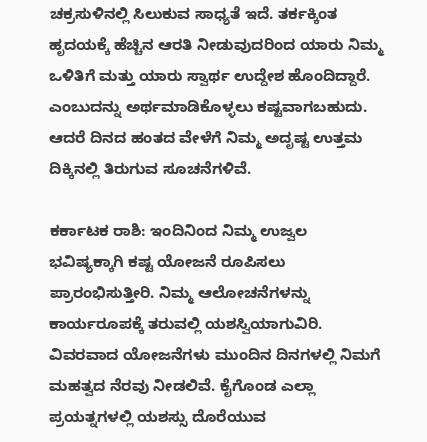ಚಕ್ರಸುಳಿನಲ್ಲಿ ಸಿಲುಕುವ ಸಾಧ್ಯತೆ ಇದೆ. ತರ್ಕಕ್ಕಿಂತ ಹೃದಯಕ್ಕೆ ಹೆಚ್ಚಿನ ಆರತಿ ನೀಡುವುದರಿಂದ ಯಾರು ನಿಮ್ಮ ಒಳಿತಿಗೆ ಮತ್ತು ಯಾರು ಸ್ವಾರ್ಥ ಉದ್ದೇಶ ಹೊಂದಿದ್ದಾರೆ. ಎಂಬುದನ್ನು ಅರ್ಥಮಾಡಿಕೊಳ್ಳಲು ಕಷ್ಟವಾಗಬಹುದು. ಆದರೆ ದಿನದ ಹಂತದ ವೇಳೆಗೆ ನಿಮ್ಮ ಅದೃಷ್ಟ ಉತ್ತಮ ದಿಕ್ಕಿನಲ್ಲಿ ತಿರುಗುವ ಸೂಚನೆಗಳಿವೆ.

ಕರ್ಕಾಟಕ ರಾಶಿ: ಇಂದಿನಿಂದ ನಿಮ್ಮ ಉಜ್ವಲ ಭವಿಷ್ಯಕ್ಕಾಗಿ ಕಷ್ಟ ಯೋಜನೆ ರೂಪಿಸಲು ಪ್ರಾರಂಭಿಸುತ್ತೀರಿ. ನಿಮ್ಮ ಆಲೋಚನೆಗಳನ್ನು ಕಾರ್ಯರೂಪಕ್ಕೆ ತರುವಲ್ಲಿ ಯಶಸ್ವಿಯಾಗುವಿರಿ. ವಿವರವಾದ ಯೋಜನೆಗಳು ಮುಂದಿನ ದಿನಗಳಲ್ಲಿ ನಿಮಗೆ ಮಹತ್ವದ ನೆರವು ನೀಡಲಿವೆ. ಕೈಗೊಂಡ ಎಲ್ಲಾ ಪ್ರಯತ್ನಗಳಲ್ಲಿ ಯಶಸ್ಸು ದೊರೆಯುವ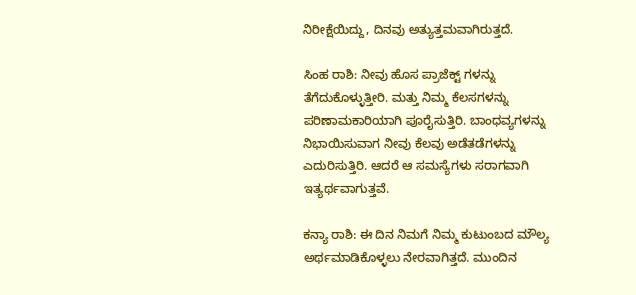ನಿರೀಕ್ಷೆಯಿದ್ದು, ದಿನವು ಅತ್ಯುತ್ತಮವಾಗಿರುತ್ತದೆ.

ಸಿಂಹ ರಾಶಿ: ನೀವು ಹೊಸ ಪ್ರಾಜೆಕ್ಟ್ ಗಳನ್ನು ತೆಗೆದುಕೊಳ್ಳುತ್ತೀರಿ. ಮತ್ತು ನಿಮ್ಮ ಕೆಲಸಗಳನ್ನು ಪರಿಣಾಮಕಾರಿಯಾಗಿ ಪೂರೈಸುತ್ತಿರಿ. ಬಾಂಧವ್ಯಗಳನ್ನು ನಿಭಾಯಿಸುವಾಗ ನೀವು ಕೆಲವು ಅಡೆತಡೆಗಳನ್ನು ಎದುರಿಸುತ್ತಿರಿ. ಆದರೆ ಆ ಸಮಸ್ಯೆಗಳು ಸರಾಗವಾಗಿ ಇತ್ಯರ್ಥವಾಗುತ್ತವೆ.

ಕನ್ಯಾ ರಾಶಿ: ಈ ದಿನ ನಿಮಗೆ ನಿಮ್ಮ ಕುಟುಂಬದ ಮೌಲ್ಯ ಅರ್ಥಮಾಡಿಕೊಳ್ಳಲು ನೇರವಾಗಿತ್ತದೆ. ಮುಂದಿನ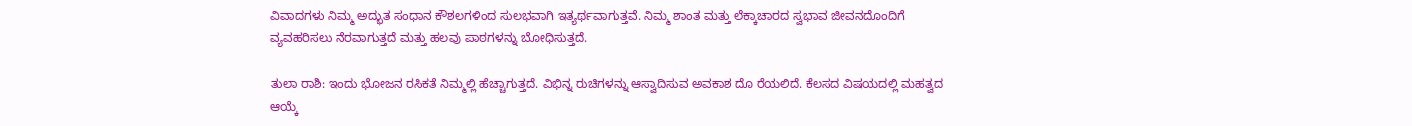ವಿವಾದಗಳು ನಿಮ್ಮ ಅದ್ಭುತ ಸಂಧಾನ ಕೌಶಲಗಳಿಂದ ಸುಲಭವಾಗಿ ಇತ್ಯರ್ಥವಾಗುತ್ತವೆ. ನಿಮ್ಮ ಶಾಂತ ಮತ್ತು ಲೆಕ್ಕಾಚಾರದ ಸ್ವಭಾವ ಜೀವನದೊಂದಿಗೆ ವ್ಯವಹರಿಸಲು ನೆರವಾಗುತ್ತದೆ ಮತ್ತು ಹಲವು ಪಾಠಗಳನ್ನು ಬೋಧಿಸುತ್ತದೆ.

ತುಲಾ ರಾಶಿ: ಇಂದು ಭೋಜನ ರಸಿಕತೆ ನಿಮ್ಮಲ್ಲಿ ಹೆಚ್ಚಾಗುತ್ತದೆ. ವಿಭಿನ್ನ ರುಚಿಗಳನ್ನು ಆಸ್ವಾದಿಸುವ ಅವಕಾಶ ದೊ ರೆಯಲಿದೆ. ಕೆಲಸದ ವಿಷಯದಲ್ಲಿ ಮಹತ್ವದ ಆಯ್ಕೆ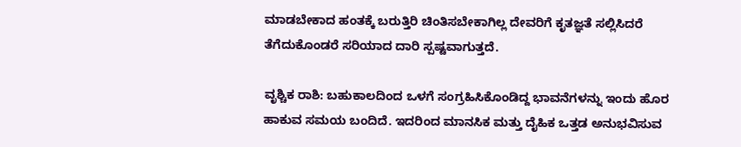ಮಾಡಬೇಕಾದ ಹಂತಕ್ಕೆ ಬರುತ್ತಿರಿ ಚಿಂತಿಸಬೇಕಾಗಿಲ್ಲ ದೇವರಿಗೆ ಕೃತಜ್ಞತೆ ಸಲ್ಲಿಸಿದರೆ ತೆಗೆದುಕೊಂಡರೆ ಸರಿಯಾದ ದಾರಿ ಸ್ಪಷ್ಟವಾಗುತ್ತದೆ.

ವೃಶ್ಚಿಕ ರಾಶಿ: ಬಹುಕಾಲದಿಂದ ಒಳಗೆ ಸಂಗ್ರಹಿಸಿಕೊಂಡಿದ್ದ ಭಾವನೆಗಳನ್ನು ಇಂದು ಹೊರ ಹಾಕುವ ಸಮಯ ಬಂದಿದೆ. ಇದರಿಂದ ಮಾನಸಿಕ ಮತ್ತು ದೈಹಿಕ ಒತ್ತಡ ಅನುಭವಿಸುವ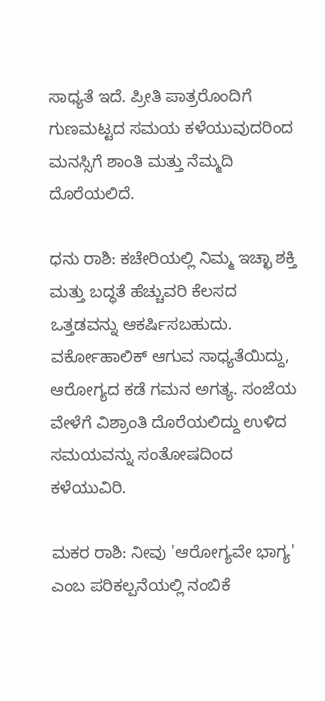ಸಾಧ್ಯತೆ ಇದೆ. ಪ್ರೀತಿ ಪಾತ್ರರೊಂದಿಗೆ ಗುಣಮಟ್ಟದ ಸಮಯ ಕಳೆಯುವುದರಿಂದ ಮನಸ್ಸಿಗೆ ಶಾಂತಿ ಮತ್ತು ನೆಮ್ಮದಿ ದೊರೆಯಲಿದೆ.

ಧನು ರಾಶಿ: ಕಚೇರಿಯಲ್ಲಿ ನಿಮ್ಮ ಇಚ್ಛಾ ಶಕ್ತಿ ಮತ್ತು ಬದ್ಧತೆ ಹೆಚ್ಚುವರಿ ಕೆಲಸದ ಒತ್ತಡವನ್ನು ಆಕರ್ಷಿಸಬಹುದು. ವರ್ಕೋಹಾಲಿಕ್ ಆಗುವ ಸಾಧ್ಯತೆಯಿದ್ದು, ಆರೋಗ್ಯದ ಕಡೆ ಗಮನ ಅಗತ್ಯ. ಸಂಜೆಯ ವೇಳೆಗೆ ವಿಶ್ರಾಂತಿ ದೊರೆಯಲಿದ್ದು ಉಳಿದ ಸಮಯವನ್ನು ಸಂತೋಷದಿಂದ ಕಳೆಯುವಿರಿ.

ಮಕರ ರಾಶಿ: ನೀವು 'ಆರೋಗ್ಯವೇ ಭಾಗ್ಯ' ಎಂಬ ಪರಿಕಲ್ಪನೆಯಲ್ಲಿ ನಂಬಿಕೆ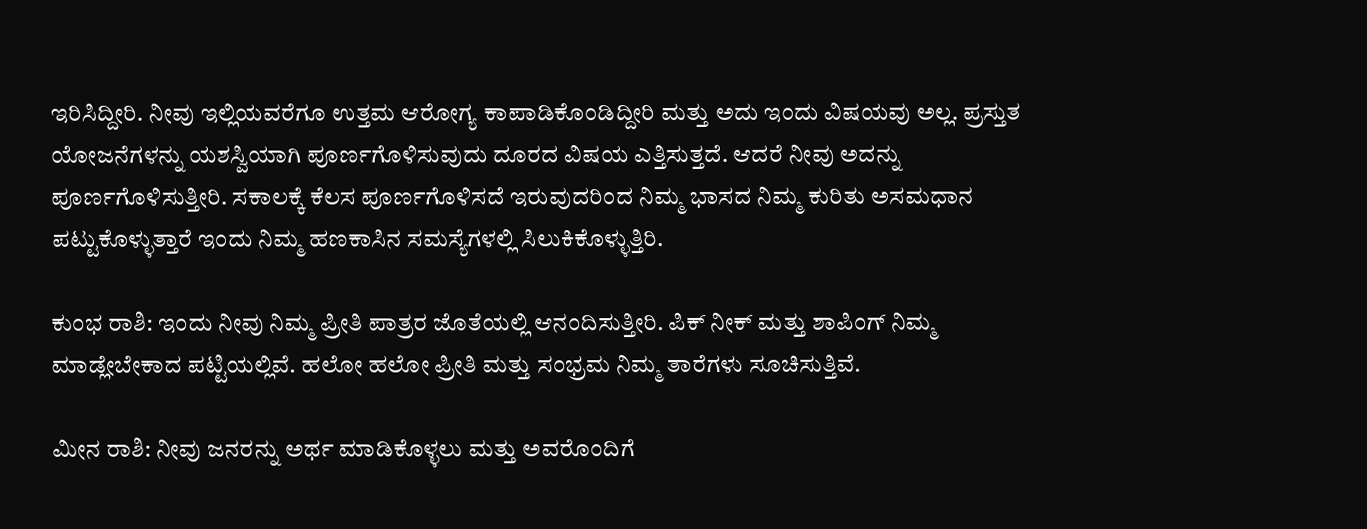ಇರಿಸಿದ್ದೀರಿ. ನೀವು ಇಲ್ಲಿಯವರೆಗೂ ಉತ್ತಮ ಆರೋಗ್ಯ ಕಾಪಾಡಿಕೊಂಡಿದ್ದೀರಿ ಮತ್ತು ಅದು ಇಂದು ವಿಷಯವು ಅಲ್ಲ. ಪ್ರಸ್ತುತ ಯೋಜನೆಗಳನ್ನು ಯಶಸ್ವಿಯಾಗಿ ಪೂರ್ಣಗೊಳಿಸುವುದು ದೂರದ ವಿಷಯ ಎತ್ತಿಸುತ್ತದೆ. ಆದರೆ ನೀವು ಅದನ್ನು ಪೂರ್ಣಗೊಳಿಸುತ್ತೀರಿ. ಸಕಾಲಕ್ಕೆ ಕೆಲಸ ಪೂರ್ಣಗೊಳಿಸದೆ ಇರುವುದರಿಂದ ನಿಮ್ಮ ಭಾಸದ ನಿಮ್ಮ ಕುರಿತು ಅಸಮಧಾನ ಪಟ್ಟುಕೊಳ್ಳುತ್ತಾರೆ ಇಂದು ನಿಮ್ಮ ಹಣಕಾಸಿನ ಸಮಸ್ಯೆಗಳಲ್ಲಿ ಸಿಲುಕಿಕೊಳ್ಳುತ್ತಿರಿ.

ಕುಂಭ ರಾಶಿ: ಇಂದು ನೀವು ನಿಮ್ಮ ಪ್ರೀತಿ ಪಾತ್ರರ ಜೊತೆಯಲ್ಲಿ ಆನಂದಿಸುತ್ತೀರಿ. ಪಿಕ್ ನೀಕ್ ಮತ್ತು ಶಾಪಿಂಗ್ ನಿಮ್ಮ ಮಾಡ್ಲೇಬೇಕಾದ ಪಟ್ಟಿಯಲ್ಲಿವೆ. ಹಲೋ ಹಲೋ ಪ್ರೀತಿ ಮತ್ತು ಸಂಭ್ರಮ ನಿಮ್ಮ ತಾರೆಗಳು ಸೂಚಿಸುತ್ತಿವೆ.

ಮೀನ ರಾಶಿ: ನೀವು ಜನರನ್ನು ಅರ್ಥ ಮಾಡಿಕೊಳ್ಳಲು ಮತ್ತು ಅವರೊಂದಿಗೆ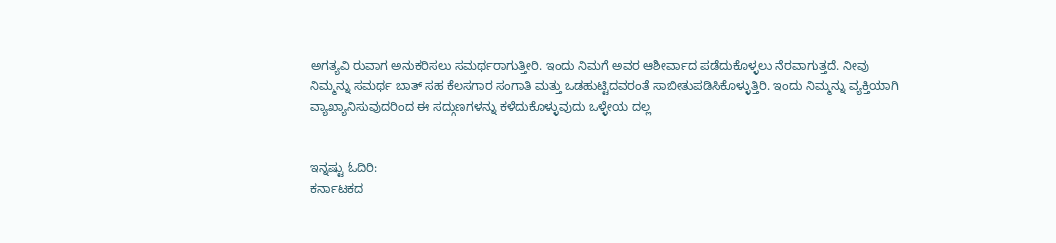ಅಗತ್ಯವಿ ರುವಾಗ ಅನುಕರಿಸಲು ಸಮರ್ಥರಾಗುತ್ತೀರಿ. ಇಂದು ನಿಮಗೆ ಅವರ ಆಶೀರ್ವಾದ ಪಡೆದುಕೊಳ್ಳಲು ನೆರವಾಗುತ್ತದೆ. ನೀವು ನಿಮ್ಮನ್ನು ಸಮರ್ಥ ಬಾತ್ ಸಹ ಕೆಲಸಗಾರ ಸಂಗಾತಿ ಮತ್ತು ಒಡಹುಟ್ಟಿದವರಂತೆ ಸಾಬೀತುಪಡಿಸಿಕೊಳ್ಳುತ್ತಿರಿ. ಇಂದು ನಿಮ್ಮನ್ನು ವ್ಯಕ್ತಿಯಾಗಿ ವ್ಯಾಖ್ಯಾನಿಸುವುದರಿಂದ ಈ ಸದ್ಗುಣಗಳನ್ನು ಕಳೆದುಕೊಳ್ಳುವುದು ಒಳ್ಳೇಯ ದಲ್ಲ


ಇನ್ನಷ್ಟು ಓದಿರಿ:
ಕರ್ನಾಟಕದ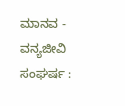ಮಾನವ - ವನ್ಯಜೀವಿ ಸಂಘರ್ಷ :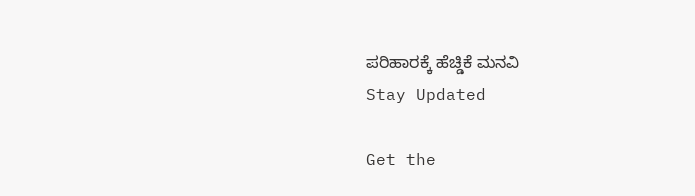ಪರಿಹಾರಕ್ಕೆ ಹೆಚ್ಡಿಕೆ ಮನವಿ
Stay Updated

Get the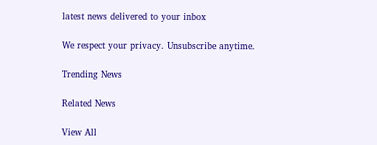latest news delivered to your inbox

We respect your privacy. Unsubscribe anytime.

Trending News

Related News

View All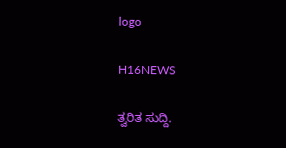logo

H16NEWS

ತ್ವರಿತ ಸುದ್ದಿ.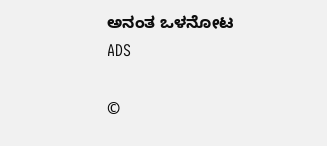ಅನಂತ ಒಳನೋಟ
ADS

©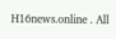H16news.online . All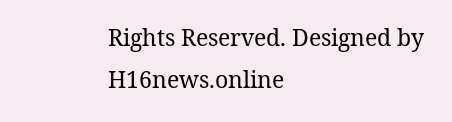Rights Reserved. Designed by H16news.online